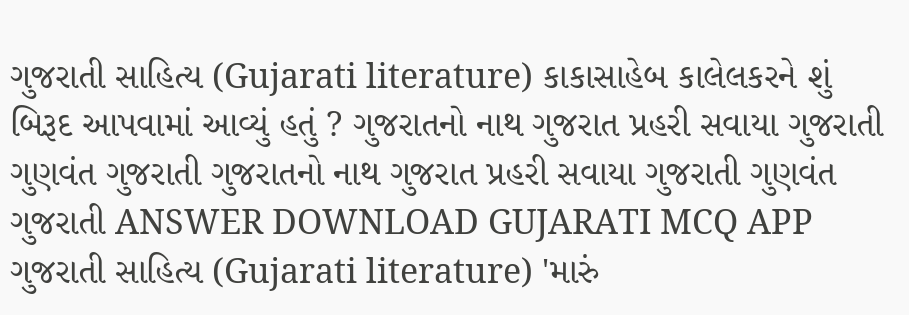ગુજરાતી સાહિત્ય (Gujarati literature) કાકાસાહેબ કાલેલકરને શું બિરૂદ આપવામાં આવ્યું હતું ? ગુજરાતનો નાથ ગુજરાત પ્રહરી સવાયા ગુજરાતી ગુણવંત ગુજરાતી ગુજરાતનો નાથ ગુજરાત પ્રહરી સવાયા ગુજરાતી ગુણવંત ગુજરાતી ANSWER DOWNLOAD GUJARATI MCQ APP
ગુજરાતી સાહિત્ય (Gujarati literature) 'મારું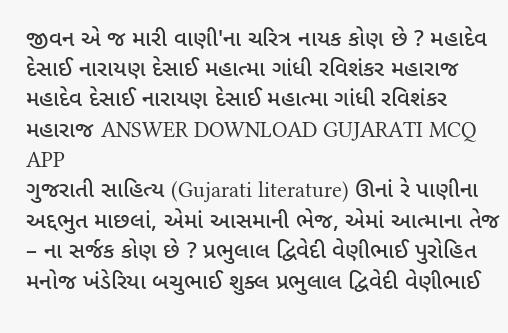જીવન એ જ મારી વાણી'ના ચરિત્ર નાયક કોણ છે ? મહાદેવ દેસાઈ નારાયણ દેસાઈ મહાત્મા ગાંધી રવિશંકર મહારાજ મહાદેવ દેસાઈ નારાયણ દેસાઈ મહાત્મા ગાંધી રવિશંકર મહારાજ ANSWER DOWNLOAD GUJARATI MCQ APP
ગુજરાતી સાહિત્ય (Gujarati literature) ઊનાં રે પાણીના અદ્દભુત માછલાં, એમાં આસમાની ભેજ, એમાં આત્માના તેજ – ના સર્જક કોણ છે ? પ્રભુલાલ દ્વિવેદી વેણીભાઈ પુરોહિત મનોજ ખંડેરિયા બચુભાઈ શુક્લ પ્રભુલાલ દ્વિવેદી વેણીભાઈ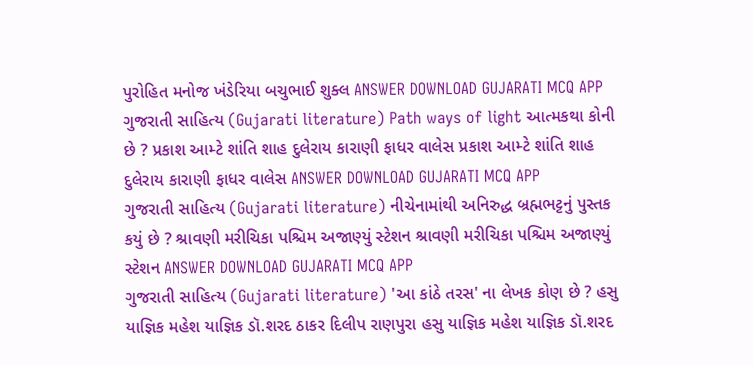પુરોહિત મનોજ ખંડેરિયા બચુભાઈ શુક્લ ANSWER DOWNLOAD GUJARATI MCQ APP
ગુજરાતી સાહિત્ય (Gujarati literature) Path ways of light આત્મકથા કોની છે ? પ્રકાશ આમ્ટે શાંતિ શાહ દુલેરાય કારાણી ફાધર વાલેસ પ્રકાશ આમ્ટે શાંતિ શાહ દુલેરાય કારાણી ફાધર વાલેસ ANSWER DOWNLOAD GUJARATI MCQ APP
ગુજરાતી સાહિત્ય (Gujarati literature) નીચેનામાંથી અનિરુદ્ધ બ્રહ્મભટ્ટનું પુસ્તક કયું છે ? શ્રાવણી મરીચિકા પશ્ચિમ અજાણ્યું સ્ટેશન શ્રાવણી મરીચિકા પશ્ચિમ અજાણ્યું સ્ટેશન ANSWER DOWNLOAD GUJARATI MCQ APP
ગુજરાતી સાહિત્ય (Gujarati literature) 'આ કાંઠે તરસ' ના લેખક કોણ છે ? હસુ યાજ્ઞિક મહેશ યાજ્ઞિક ડૉ.શરદ ઠાકર દિલીપ રાણપુરા હસુ યાજ્ઞિક મહેશ યાજ્ઞિક ડૉ.શરદ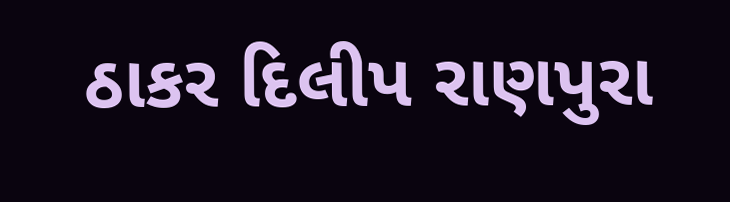ઠાકર દિલીપ રાણપુરા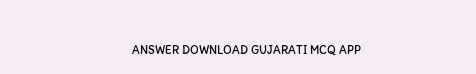ANSWER DOWNLOAD GUJARATI MCQ APP